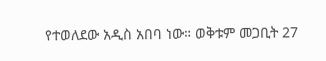የተወለደው አዲስ አበባ ነው። ወቅቱም መጋቢት 27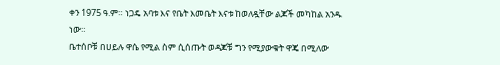ቀን 1975 ዓ.ም። ነጋዴ አባቱ እና የቤት እመቤት እናቱ ከወለዷቸው ልጆች መካከል አንዱ ነው።
ቤተሰቦቹ በሀይሉ ዋሴ የሚል ስም ሲሰጡት ወዳጆቹ ግን የሚያውቁት ዋጄ በሚለው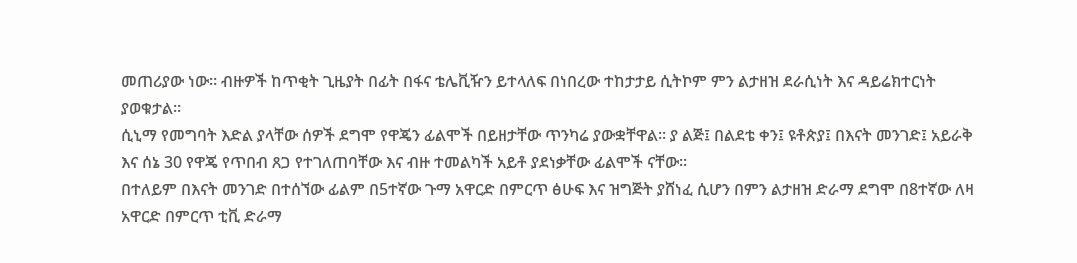መጠሪያው ነው። ብዙዎች ከጥቂት ጊዜያት በፊት በፋና ቴሌቪዥን ይተላለፍ በነበረው ተከታታይ ሲትኮም ምን ልታዘዝ ደራሲነት እና ዳይሬክተርነት ያወቁታል።
ሲኒማ የመግባት እድል ያላቸው ሰዎች ደግሞ የዋጄን ፊልሞች በይዘታቸው ጥንካሬ ያውቋቸዋል። ያ ልጅ፤ በልደቴ ቀን፤ ዩቶጵያ፤ በእናት መንገድ፤ አይራቅ እና ሰኔ 30 የዋጄ የጥበብ ጸጋ የተገለጠባቸው እና ብዙ ተመልካች አይቶ ያደነቃቸው ፊልሞች ናቸው።
በተለይም በእናት መንገድ በተሰኘው ፊልም በ5ተኛው ጉማ አዋርድ በምርጥ ፅሁፍ እና ዝግጅት ያሸነፈ ሲሆን በምን ልታዘዝ ድራማ ደግሞ በ8ተኛው ለዛ አዋርድ በምርጥ ቲቪ ድራማ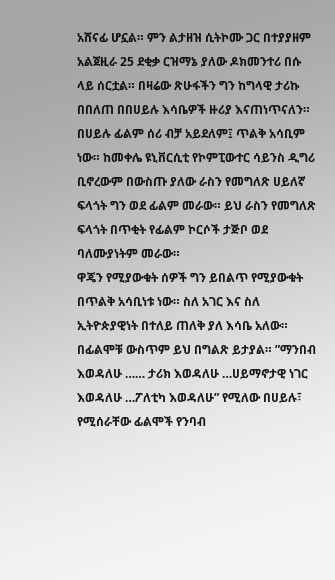አሸናፊ ሆኗል። ምን ልታዘዝ ሲትኮሙ ጋር በተያያዘም አልጀዚራ 25 ደቂቃ ርዝማኔ ያለው ዶክመንተሪ በሱ ላይ ሰርቷል። በዛሬው ጽሁፋችን ግን ከግላዊ ታሪኩ በበለጠ በበሀይሉ እሳቤዎች ዙሪያ እናጠነጥናለን።
በሀይሉ ፊልም ሰሪ ብቻ አይደለም፤ ጥልቅ አሳቢም ነው። ከመቀሌ ዩኒቨርሲቲ የኮምፒውተር ሳይንስ ዲግሪ ቢኖረውም በውስጡ ያለው ራስን የመግለጽ ሀይለኛ ፍላጎት ግን ወደ ፊልም መራው። ይህ ራስን የመግለጽ ፍላጎት በጥቂት የፊልም ኮርሶች ታጅቦ ወደ ባለሙያነትም መራው።
ዋጄን የሚያውቁት ሰዎች ግን ይበልጥ የሚያውቁት በጥልቅ አሳቢነቱ ነው። ስለ አገር እና ስለ ኢትዮጵያዊነት በተለይ ጠለቅ ያለ እሳቤ አለው። በፊልሞቹ ውስጥም ይህ በግልጽ ይታያል። ”ማንበብ እወዳለሁ …… ታሪክ እወዳለሁ …ሀይማኖታዊ ነገር እወዳለሁ …ፖለቲካ እወዳለሁ” የሚለው በሀይሉ፣ የሚሰራቸው ፊልሞች የንባብ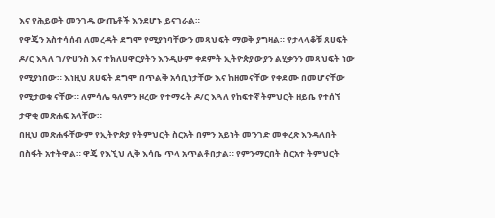እና የሕይወት መንገዱ ውጤቶች እንደሆኑ ይናገራል።
የዋጄን አስተሳሰብ ለመረዳት ደግሞ የሚያነባቸውን መጻህፍት ማወቅ ያግዛል። የታላላቆቹ ጸሀፍት ዶ/ር እጓለ ገ/ዮሀንስ እና ተክለሀዋርያትን እንዲሁም ቀደምት ኢትዮጵያውያን ልሂቃንን መጻህፍት ነው የሚያነበው። እነዚህ ጸሀፍት ደግሞ በጥልቅ አሳቢነታቸው እና ከዘመናቸው የቀደሙ በመሆናቸው የሚታወቁ ናቸው። ለምሳሌ ዓለምን ዞረው የተማሩት ዶ/ር እጓለ የከፍተኛ ትምህርት ዘይቤ የተሰኘ ታዋቂ መጽሐፍ አላቸው።
በዚህ መጽሐፋቸውም የኢትዮጵያ የትምህርት ስርአት በምን አይነት መንገድ መቀረጽ እንዳለበት በስፋት አተትዋል። ዋጄ የእኚህ ሊቅ እሳቤ ጥላ አጥልቶበታል። የምንማርበት ስርአተ ትምህርት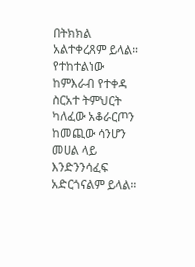በትክክል አልተቀረጸም ይላል። የተከተልነው ከምእራብ የተቀዳ ስርአተ ትምህርት ካለፈው አቆራርጦን ከመጪው ሳንሆን መሀል ላይ እንድንንሳፈፍ አድርጎናልም ይላል።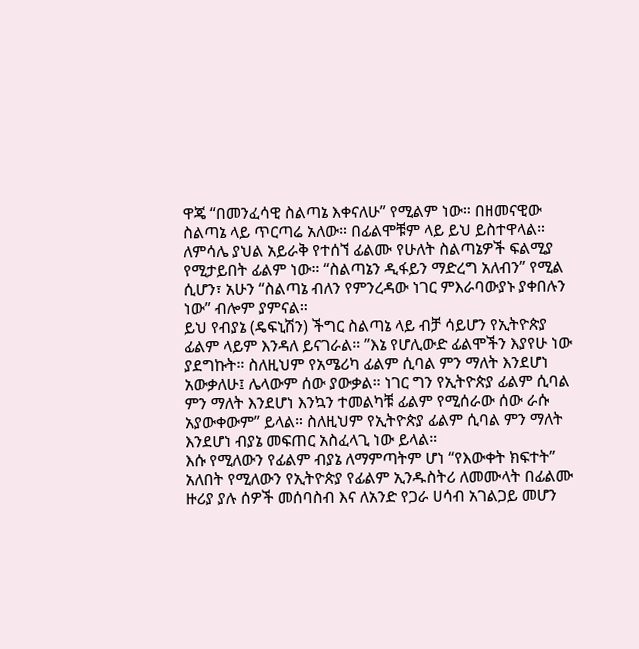ዋጄ “በመንፈሳዊ ስልጣኔ እቀናለሁ” የሚልም ነው። በዘመናዊው ስልጣኔ ላይ ጥርጣሬ አለው። በፊልሞቹም ላይ ይህ ይስተዋላል። ለምሳሌ ያህል አይራቅ የተሰኘ ፊልሙ የሁለት ስልጣኔዎች ፍልሚያ የሚታይበት ፊልም ነው። “ስልጣኔን ዲፋይን ማድረግ አለብን” የሚል ሲሆን፣ አሁን “ስልጣኔ ብለን የምንረዳው ነገር ምእራባውያኑ ያቀበሉን ነው” ብሎም ያምናል።
ይህ የብያኔ (ዴፍኒሽን) ችግር ስልጣኔ ላይ ብቻ ሳይሆን የኢትዮጵያ ፊልም ላይም እንዳለ ይናገራል። ”እኔ የሆሊውድ ፊልሞችን እያየሁ ነው ያደግኩት። ስለዚህም የአሜሪካ ፊልም ሲባል ምን ማለት እንደሆነ አውቃለሁ፤ ሌላውም ሰው ያውቃል። ነገር ግን የኢትዮጵያ ፊልም ሲባል ምን ማለት እንደሆነ እንኳን ተመልካቹ ፊልም የሚሰራው ሰው ራሱ አያውቀውም” ይላል። ስለዚህም የኢትዮጵያ ፊልም ሲባል ምን ማለት እንደሆነ ብያኔ መፍጠር አስፈላጊ ነው ይላል።
እሱ የሚለውን የፊልም ብያኔ ለማምጣትም ሆነ “የእውቀት ክፍተት” አለበት የሚለውን የኢትዮጵያ የፊልም ኢንዱስትሪ ለመሙላት በፊልሙ ዙሪያ ያሉ ሰዎች መሰባስብ እና ለአንድ የጋራ ሀሳብ አገልጋይ መሆን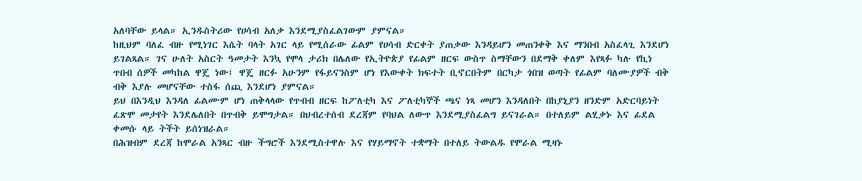አለባቸው ይላል። ኢንዱስትሪው የሀሳብ አለቃ እንደሚያስፈልገውም ያምናል።
ከዚህም ባለፈ ብዙ የሚነገር እሴት ባላት አገር ላይ የሚሰራው ፊልም የሀሳብ ድርቀት ያጠቃው እንዳይሆን መጠንቀቅ እና ማንበብ አስፈላጊ እንደሆነ ይገልጻል። ገና ሁለት አስርት ዓመታት እንኳ የሞላ ታሪክ በሌለው የኢትዮጵያ የፊልም ዘርፍ ውስጥ ስማቸውን በደማቅ ቀለም እየጻፉ ካሉ የኪነ ጥበብ ሰዎች መካከል ዋጄ ነው፤ ዋጄ ዘርፉ አሁንም የፋይናንስም ሆነ የእውቀት ክፍተት ቢኖርበትም በርካታ ጎበዝ ወጣት የፊልም ባለሙያዎች ብቅ ብቅ እያሉ መሆናቸው ተስፋ ሰጪ እንደሆነ ያምናል።
ይህ በእንዲህ እንዳለ ፊልሙም ሆነ ጠቅላላው የጥብብ ዘርፍ ከፖለቲካ እና ፖለቲካኞች ጫና ነጻ መሆን እንዳለበት በከያኒያን ዘንድም አድርባይነት ፈጽሞ መታየት እንደሌለበት በጥብቅ ይሞግታል። በህብረተሰብ ደረጃም የባህል ለውጥ እንደሚያስፈልግ ይናገራል። በተለይም ልሂቃኑ እና ፊደል ቀመሱ ላይ ትችት ይሰነዝራል።
በሕዝብም ደረጃ ከሞራል አንጻር ብዙ ችግሮች እንደሚስተዋሉ እና የሃይማኖት ተቋማት በተለይ ትውልዱ የሞራል ሚዛኑ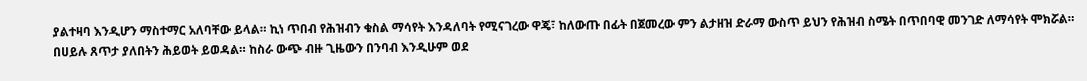ያልተዛባ እንዲሆን ማስተማር አለባቸው ይላል። ኪነ ጥበብ የሕዝብን ቁስል ማሳየት እንዳለባት የሚናገረው ዋጄ፣ ከለውጡ በፊት በጀመረው ምን ልታዘዝ ድራማ ውስጥ ይህን የሕዝብ ስሜት በጥበባዊ መንገድ ለማሳየት ሞክሯል።
በሀይሉ ጸጥታ ያለበትን ሕይወት ይወዳል። ከስራ ውጭ ብዙ ጊዜውን በንባብ እንዲሁም ወደ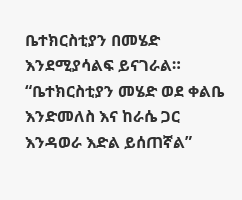ቤተክርስቲያን በመሄድ እንደሚያሳልፍ ይናገራል። “ቤተክርስቲያን መሄድ ወደ ቀልቤ እንድመለስ እና ከራሴ ጋር እንዳወራ እድል ይሰጠኛል”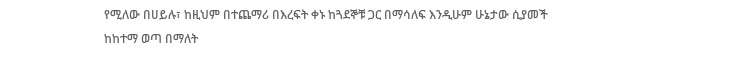የሚለው በሀይሉ፣ ከዚህም በተጨማሪ በእረፍት ቀኑ ከጓደኞቹ ጋር በማሳለፍ እንዲሁም ሁኔታው ሲያመች ከከተማ ወጣ በማለት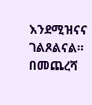እንደሚዝናና ገልጾልናል። በመጨረሻ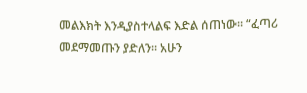መልእክት እንዲያስተላልፍ እድል ሰጠነው። “ፈጣሪ መደማመጡን ያድለን። አሁን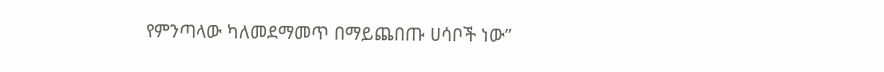የምንጣላው ካለመደማመጥ በማይጨበጡ ሀሳቦች ነው”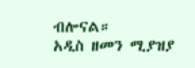ብሎናል።
አዲስ ዘመን ሚያዝያ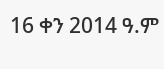16 ቀን 2014 ዓ.ም